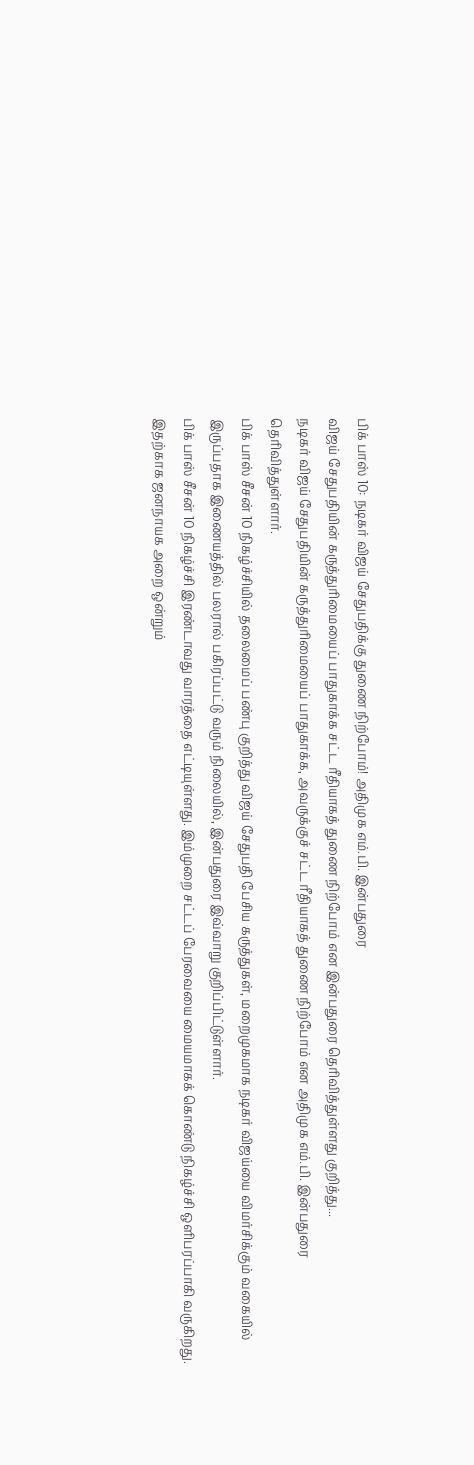பிக் பாஸ் 10: நடிகர் விஜய் சேதுபதிக்கு துணை நிற்போம்! அதிமுக எம்.பி. இன்பதுரை
விஜய் சேதுபதியின் கருத்துரிமையைப் பாதுகாக்க சட்ட ரீதியாகத் துணை நிற்போம் என இன்பதுரை தெரிவித்துள்ளது குறித்து...
நடிகர் விஜய் சேதுபதியின் கருத்துரிமையைப் பாதுகாக்க, அவருக்குச் சட்ட ரீதியாகத் துணை நிற்போம் என அதிமுக எம்.பி. இன்பதுரை தெரிவித்துள்ளார்.
பிக் பாஸ் சீசன் 10 நிகழ்ச்சியில் தலைமைப் பண்பு குறித்து விஜய் சேதுபதி பேசிய கருத்துகள், மறைமுகமாக நடிகர் விஜய்யை விமர்சிக்கும் வகையில் இருப்பதாக இணையத்தில் பலரால் பகிரப்பட்டு வரும் நிலையில், இன்பதுரை இவ்வாறு குறிப்பிட்டுள்ளார்.
பிக் பாஸ் சீசன் 10 நிகழ்ச்சி இரண்டாவது வாரத்தை எட்டியுள்ளது. இம்முறை சட்டப் பேரவையை மையமாகக் கொண்டு நிகழ்ச்சி ஒளிபரப்பாகி வருகிறது. இதற்காக ஜனநாயக அறை ஒன்றும்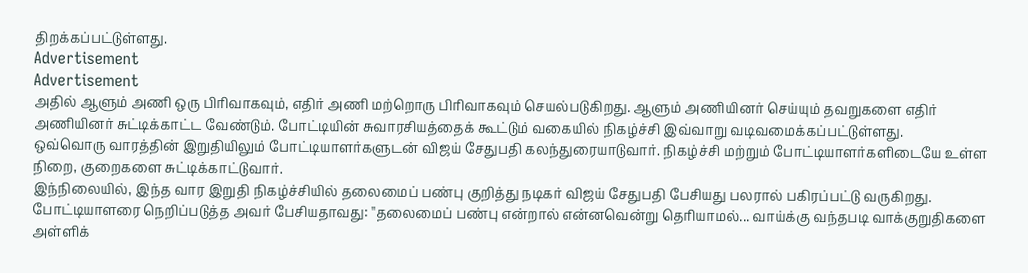திறக்கப்பட்டுள்ளது.
Advertisement
Advertisement
அதில் ஆளும் அணி ஒரு பிரிவாகவும், எதிர் அணி மற்றொரு பிரிவாகவும் செயல்படுகிறது. ஆளும் அணியினர் செய்யும் தவறுகளை எதிர் அணியினர் சுட்டிக்காட்ட வேண்டும். போட்டியின் சுவாரசியத்தைக் கூட்டும் வகையில் நிகழ்ச்சி இவ்வாறு வடிவமைக்கப்பட்டுள்ளது.
ஒவ்வொரு வாரத்தின் இறுதியிலும் போட்டியாளர்களுடன் விஜய் சேதுபதி கலந்துரையாடுவார். நிகழ்ச்சி மற்றும் போட்டியாளர்களிடையே உள்ள நிறை, குறைகளை சுட்டிக்காட்டுவார்.
இந்நிலையில், இந்த வார இறுதி நிகழ்ச்சியில் தலைமைப் பண்பு குறித்து நடிகர் விஜய் சேதுபதி பேசியது பலரால் பகிரப்பட்டு வருகிறது.
போட்டியாளரை நெறிப்படுத்த அவர் பேசியதாவது: ''தலைமைப் பண்பு என்றால் என்னவென்று தெரியாமல்... வாய்க்கு வந்தபடி வாக்குறுதிகளை அள்ளிக்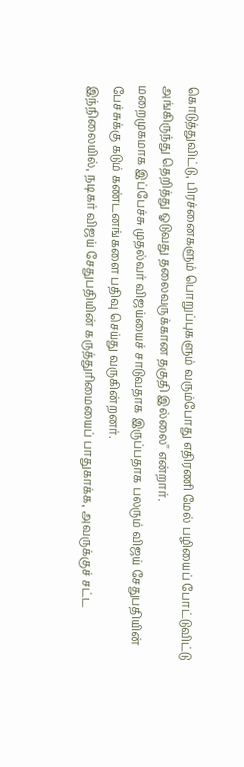கொடுத்துவிட்டு, பிரச்னைகளும் பொறுப்புகளும் வரும்போது எதிரணி மேல் பழியைப் போட்டுவிட்டு அங்கிருந்து தெறித்து ஓடுவது தலைவருக்கான தகுதி இல்லை'' என்றார்.
மறைமுகமாக இப்பேச்சு முதல்வர் விஜய்யைச் சாடுவதாக இருப்பதாக பலரும் விஜய் சேதுபதியின் பேச்சுக்கு கடும் கண்டனங்களை பதிவு செய்து வருகின்றனர்.
இந்நிலையில், நடிகர் விஜய் சேதுபதியின் கருத்துரிமையைப் பாதுகாக்க, அவருக்குச் சட்ட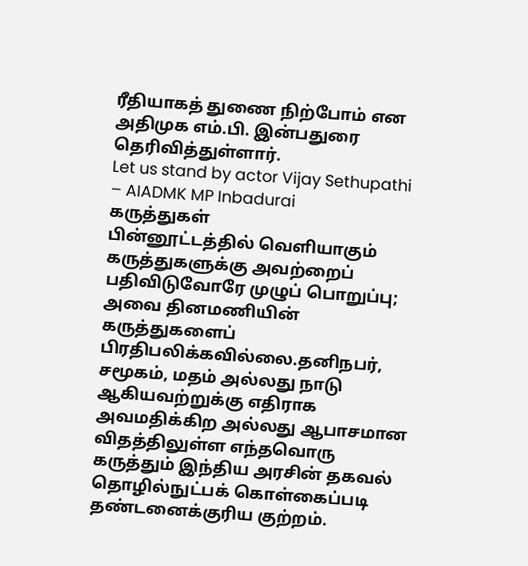ரீதியாகத் துணை நிற்போம் என அதிமுக எம்.பி. இன்பதுரை தெரிவித்துள்ளார்.
Let us stand by actor Vijay Sethupathi – AIADMK MP Inbadurai
கருத்துகள்
பின்னூட்டத்தில் வெளியாகும் கருத்துகளுக்கு அவற்றைப் பதிவிடுவோரே முழுப் பொறுப்பு; அவை தினமணியின் கருத்துகளைப் பிரதிபலிக்கவில்லை.தனிநபர், சமூகம், மதம் அல்லது நாடு ஆகியவற்றுக்கு எதிராக அவமதிக்கிற அல்லது ஆபாசமான விதத்திலுள்ள எந்தவொரு கருத்தும் இந்திய அரசின் தகவல் தொழில்நுட்பக் கொள்கைப்படி தண்டனைக்குரிய குற்றம்.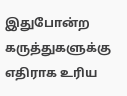இதுபோன்ற கருத்துகளுக்கு எதிராக உரிய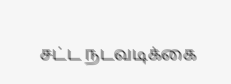சட்ட நடவடிக்கை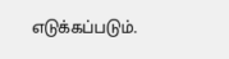எடுக்கப்படும்.